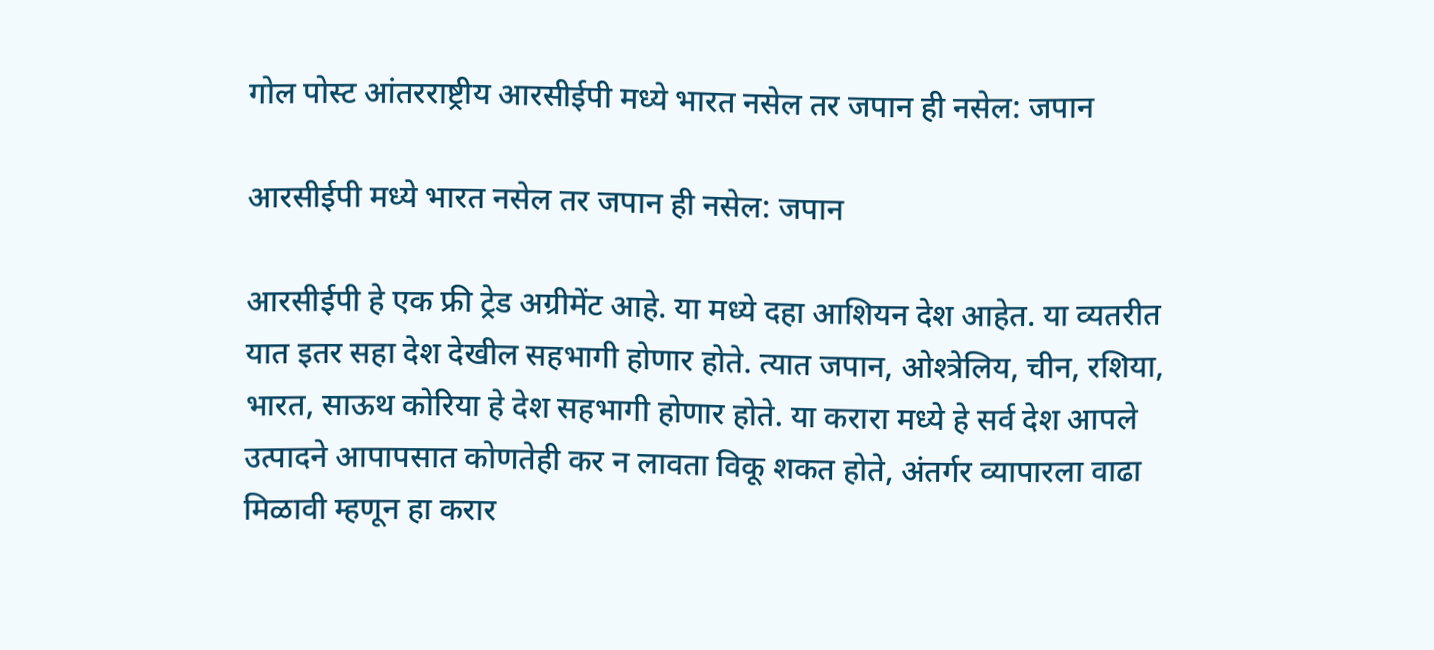गोल पोस्ट आंतरराष्ट्रीय आरसीईपी मध्ये भारत नसेल तर जपान ही नसेल: जपान

आरसीईपी मध्ये भारत नसेल तर जपान ही नसेल: जपान

आरसीईपी हे एक फ्री ट्रेड अग्रीमेंट आहे. या मध्ये दहा आशियन देश आहेत. या व्यतरीत यात इतर सहा देश देखील सहभागी होणार होते. त्यात जपान, ओश्त्रेलिय, चीन, रशिया, भारत, साऊथ कोरिया हे देश सहभागी होणार होते. या करारा मध्ये हे सर्व देश आपले उत्पादने आपापसात कोणतेही कर न लावता विकू शकत होते, अंतर्गर व्यापारला वाढा मिळावी म्हणून हा करार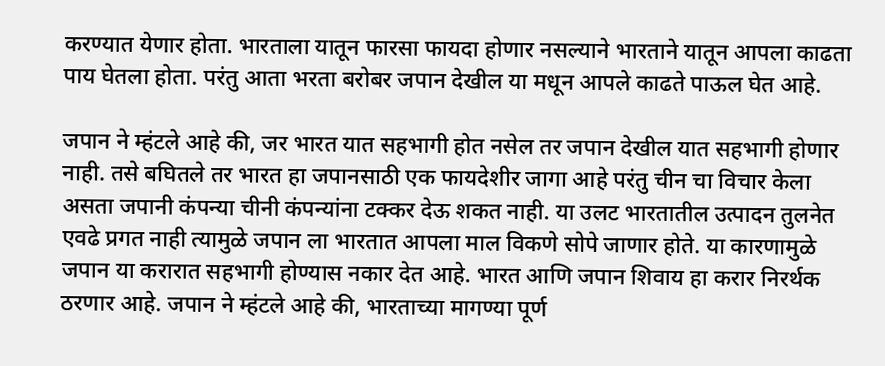करण्यात येणार होता. भारताला यातून फारसा फायदा होणार नसल्याने भारताने यातून आपला काढता पाय घेतला होता. परंतु आता भरता बरोबर जपान देखील या मधून आपले काढते पाऊल घेत आहे.

जपान ने म्हंटले आहे की, जर भारत यात सहभागी होत नसेल तर जपान देखील यात सहभागी होणार नाही. तसे बघितले तर भारत हा जपानसाठी एक फायदेशीर जागा आहे परंतु चीन चा विचार केला असता जपानी कंपन्या चीनी कंपन्यांना टक्कर देऊ शकत नाही. या उलट भारतातील उत्पादन तुलनेत एवढे प्रगत नाही त्यामुळे जपान ला भारतात आपला माल विकणे सोपे जाणार होते. या कारणामुळे जपान या करारात सहभागी होण्यास नकार देत आहे. भारत आणि जपान शिवाय हा करार निरर्थक ठरणार आहे. जपान ने म्हंटले आहे की, भारताच्या मागण्या पूर्ण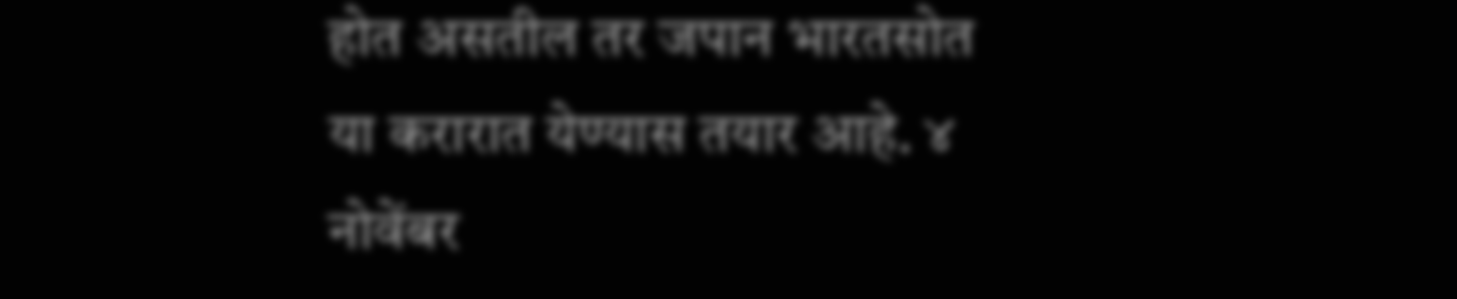होत असतील तर जपान भारतसोत या करारात येण्यास तयार आहे. ४ नोवेंबर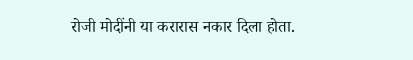रोजी मोदींनी या करारास नकार दिला होता.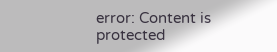error: Content is protected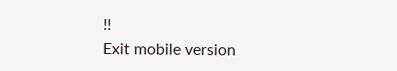!!
Exit mobile version